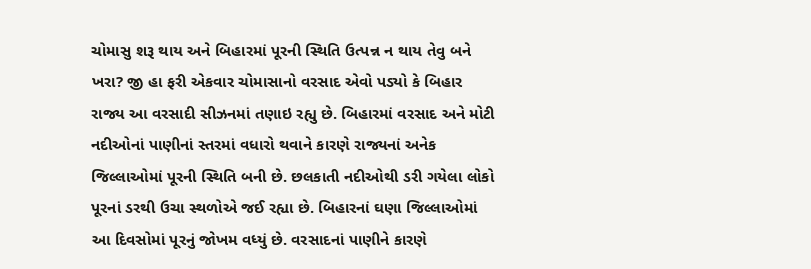ચોમાસુ શરૂ થાય અને બિહારમાં પૂરની સ્થિતિ ઉત્પન્ન ન થાય તેવુ બને ખરા? જી હા ફરી એકવાર ચોમાસાનો વરસાદ એવો પડ્યો કે બિહાર રાજ્ય આ વરસાદી સીઝનમાં તણાઇ રહ્યુ છે. બિહારમાં વરસાદ અને મોટી નદીઓનાં પાણીનાં સ્તરમાં વધારો થવાને કારણે રાજ્યનાં અનેક જિલ્લાઓમાં પૂરની સ્થિતિ બની છે. છલકાતી નદીઓથી ડરી ગયેલા લોકો પૂરનાં ડરથી ઉચા સ્થળોએ જઈ રહ્યા છે. બિહારનાં ઘણા જિલ્લાઓમાં આ દિવસોમાં પૂરનું જોખમ વધ્યું છે. વરસાદનાં પાણીને કારણે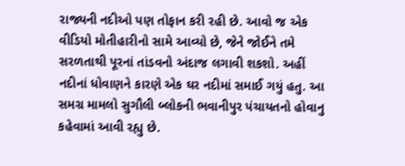રાજ્યની નદીઓ પણ તોફાન કરી રહી છે. આવો જ એક વીડિયો મોતીહારીનો સામે આવ્યો છે, જેને જોઈને તમે સરળતાથી પૂરનાં તાંડવનો અંદાજ લગાવી શકશો. અહીં નદીનાં ધોવાણને કારણે એક ઘર નદીમાં સમાઈ ગયું હતુ. આ સમગ્ર મામલો સુગૌલી બ્લોકની ભવાનીપુર પંચાયતનો હોવાનુ કહેવામાં આવી રહ્યુ છે.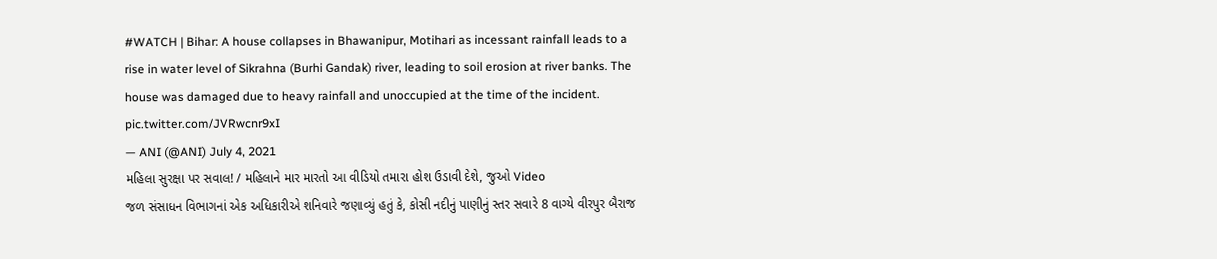#WATCH | Bihar: A house collapses in Bhawanipur, Motihari as incessant rainfall leads to a rise in water level of Sikrahna (Burhi Gandak) river, leading to soil erosion at river banks. The house was damaged due to heavy rainfall and unoccupied at the time of the incident. pic.twitter.com/JVRwcnr9xI
— ANI (@ANI) July 4, 2021
મહિલા સુરક્ષા પર સવાલ! / મહિલાને માર મારતો આ વીડિયો તમારા હોશ ઉડાવી દેશે, જુઓ Video
જળ સંસાધન વિભાગનાં એક અધિકારીએ શનિવારે જણાવ્યું હતું કે, કોસી નદીનું પાણીનું સ્તર સવારે 8 વાગ્યે વીરપુર બૈરાજ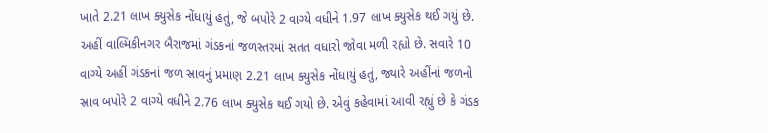ખાતે 2.21 લાખ ક્યુસેક નોંધાયું હતું, જે બપોરે 2 વાગ્યે વધીને 1.97 લાખ ક્યુસેક થઈ ગયું છે. અહીં વાલ્મિકીનગર બૈરાજમાં ગંડકનાં જળસ્તરમાં સતત વધારો જોવા મળી રહ્યો છે. સવારે 10 વાગ્યે અહીં ગંડકનાં જળ સ્રાવનું પ્રમાણ 2.21 લાખ ક્યુસેક નોંધાયું હતું, જ્યારે અહીંનાં જળનો સ્રાવ બપોરે 2 વાગ્યે વધીને 2.76 લાખ ક્યુસેક થઈ ગયો છે. એવું કહેવામાં આવી રહ્યું છે કે ગંડક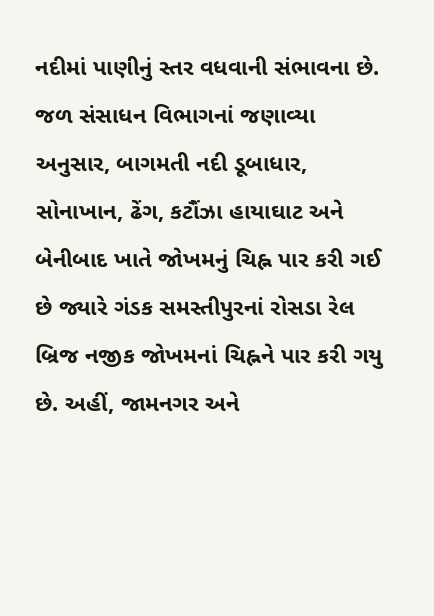નદીમાં પાણીનું સ્તર વધવાની સંભાવના છે. જળ સંસાધન વિભાગનાં જણાવ્યા અનુસાર, બાગમતી નદી ડૂબાધાર, સોનાખાન, ઢેંગ, કટૌંઝા હાયાઘાટ અને બેનીબાદ ખાતે જોખમનું ચિહ્ન પાર કરી ગઈ છે જ્યારે ગંડક સમસ્તીપુરનાં રોસડા રેલ બ્રિજ નજીક જોખમનાં ચિહ્નને પાર કરી ગયુ છે. અહીં, જામનગર અને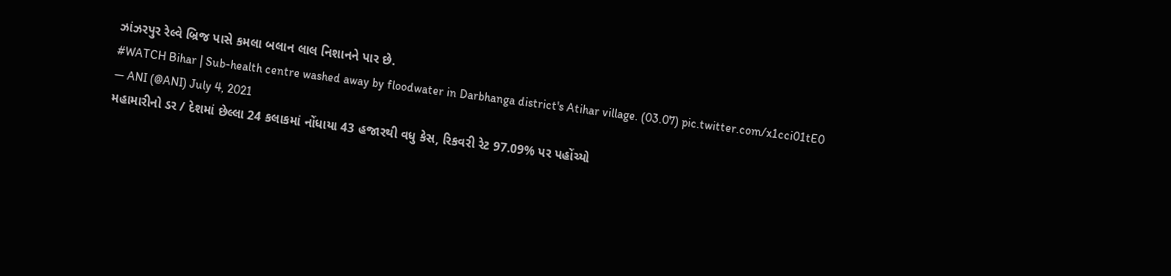ઝાંઝરપુર રેલ્વે બ્રિજ પાસે કમલા બલાન લાલ નિશાનને પાર છે.
#WATCH Bihar | Sub-health centre washed away by floodwater in Darbhanga district's Atihar village. (03.07) pic.twitter.com/x1cci01tE0
— ANI (@ANI) July 4, 2021
મહામારીનો ડર / દેશમાં છેલ્લા 24 કલાકમાં નોંધાયા 43 હજારથી વધુ કેસ, રિકવરી રેટ 97.09% પર પહોંચ્યો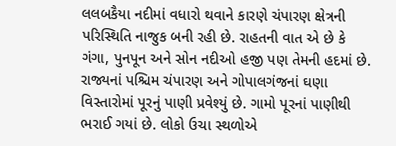લલબકૈયા નદીમાં વધારો થવાને કારણે ચંપારણ ક્ષેત્રની પરિસ્થિતિ નાજુક બની રહી છે. રાહતની વાત એ છે કે ગંગા, પુનપૂન અને સોન નદીઓ હજી પણ તેમની હદમાં છે. રાજ્યનાં પશ્ચિમ ચંપારણ અને ગોપાલગંજનાં ઘણા વિસ્તારોમાં પૂરનું પાણી પ્રવેશ્યું છે. ગામો પૂરનાં પાણીથી ભરાઈ ગયાં છે. લોકો ઉચા સ્થળોએ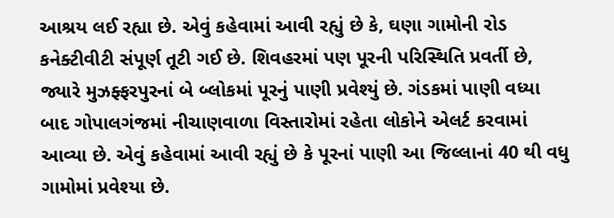આશ્રય લઈ રહ્યા છે. એવું કહેવામાં આવી રહ્યું છે કે, ઘણા ગામોની રોડ કનેક્ટીવીટી સંપૂર્ણ તૂટી ગઈ છે. શિવહરમાં પણ પૂરની પરિસ્થિતિ પ્રવર્તી છે, જ્યારે મુઝફ્ફરપુરનાં બે બ્લોકમાં પૂરનું પાણી પ્રવેશ્યું છે. ગંડકમાં પાણી વધ્યા બાદ ગોપાલગંજમાં નીચાણવાળા વિસ્તારોમાં રહેતા લોકોને એલર્ટ કરવામાં આવ્યા છે. એવું કહેવામાં આવી રહ્યું છે કે પૂરનાં પાણી આ જિલ્લાનાં 40 થી વધુ ગામોમાં પ્રવેશ્યા છે.